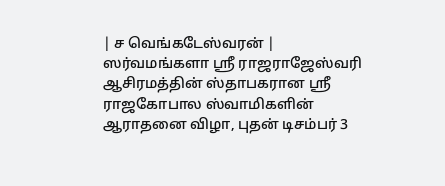| ச வெங்கடேஸ்வரன் |
ஸர்வமங்களா ஸ்ரீ ராஜராஜேஸ்வரி ஆசிரமத்தின் ஸ்தாபகரான ஸ்ரீ ராஜகோபால ஸ்வாமிகளின் ஆராதனை விழா, புதன் டிசம்பர் 3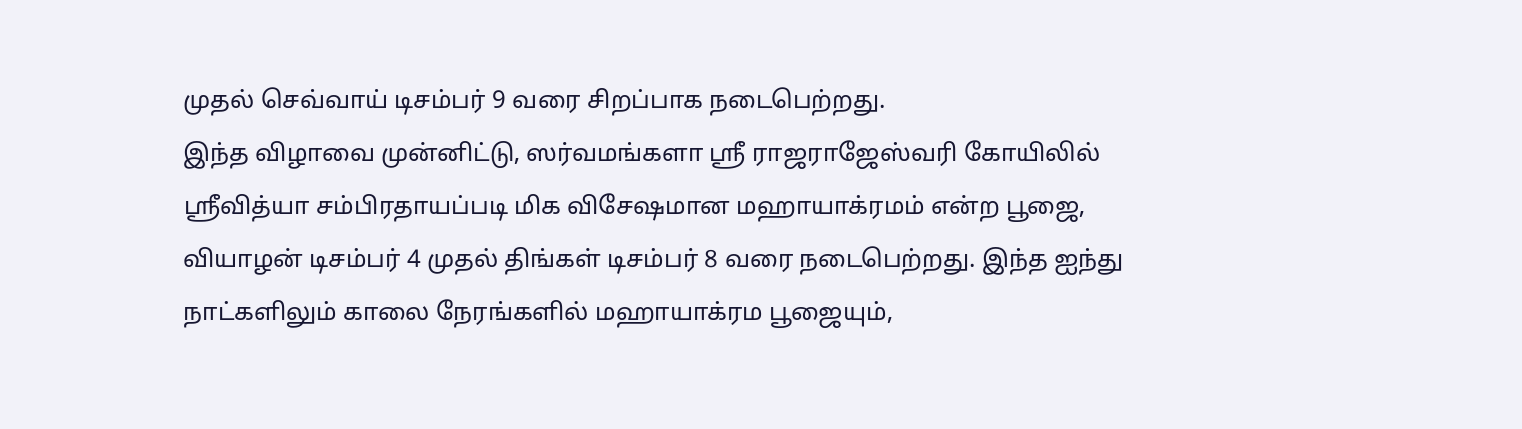முதல் செவ்வாய் டிசம்பர் 9 வரை சிறப்பாக நடைபெற்றது.
இந்த விழாவை முன்னிட்டு, ஸர்வமங்களா ஸ்ரீ ராஜராஜேஸ்வரி கோயிலில் ஸ்ரீவித்யா சம்பிரதாயப்படி மிக விசேஷமான மஹாயாக்ரமம் என்ற பூஜை, வியாழன் டிசம்பர் 4 முதல் திங்கள் டிசம்பர் 8 வரை நடைபெற்றது. இந்த ஐந்து நாட்களிலும் காலை நேரங்களில் மஹாயாக்ரம பூஜையும்,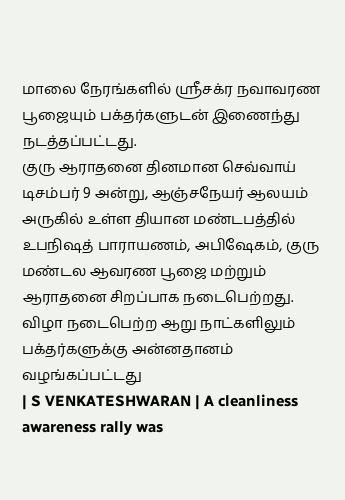மாலை நேரங்களில் ஸ்ரீசக்ர நவாவரண பூஜையும் பக்தர்களுடன் இணைந்து நடத்தப்பட்டது.
குரு ஆராதனை தினமான செவ்வாய் டிசம்பர் 9 அன்று, ஆஞ்சநேயர் ஆலயம் அருகில் உள்ள தியான மண்டபத்தில் உபநிஷத் பாராயணம், அபிஷேகம், குரு மண்டல ஆவரண பூஜை மற்றும் ஆராதனை சிறப்பாக நடைபெற்றது.
விழா நடைபெற்ற ஆறு நாட்களிலும் பக்தர்களுக்கு அன்னதானம் வழங்கப்பட்டது
| S VENKATESHWARAN | A cleanliness awareness rally was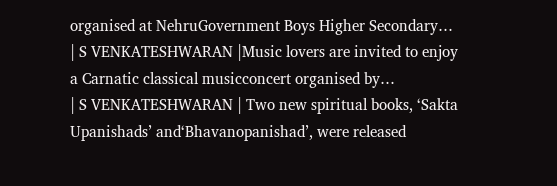organised at NehruGovernment Boys Higher Secondary…
| S VENKATESHWARAN |Music lovers are invited to enjoy a Carnatic classical musicconcert organised by…
| S VENKATESHWARAN | Two new spiritual books, ‘Sakta Upanishads’ and‘Bhavanopanishad’, were released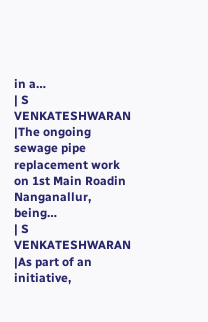in a…
| S VENKATESHWARAN |The ongoing sewage pipe replacement work on 1st Main Roadin Nanganallur, being…
| S VENKATESHWARAN |As part of an initiative,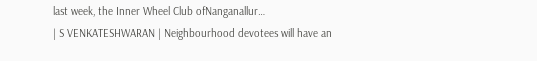last week, the Inner Wheel Club ofNanganallur…
| S VENKATESHWARAN | Neighbourhood devotees will have an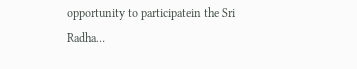opportunity to participatein the Sri Radha…